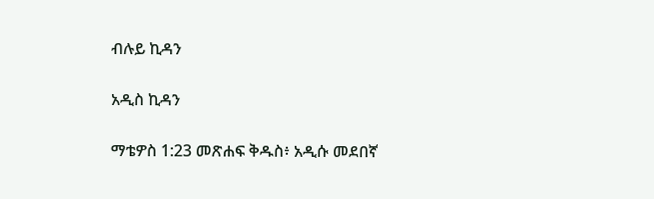ብሉይ ኪዳን

አዲስ ኪዳን

ማቴዎስ 1:23 መጽሐፍ ቅዱስ፥ አዲሱ መደበኛ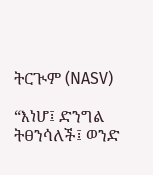ትርጒም (NASV)

“እነሆ፤ ድንግል ትፀንሳለች፤ ወንድ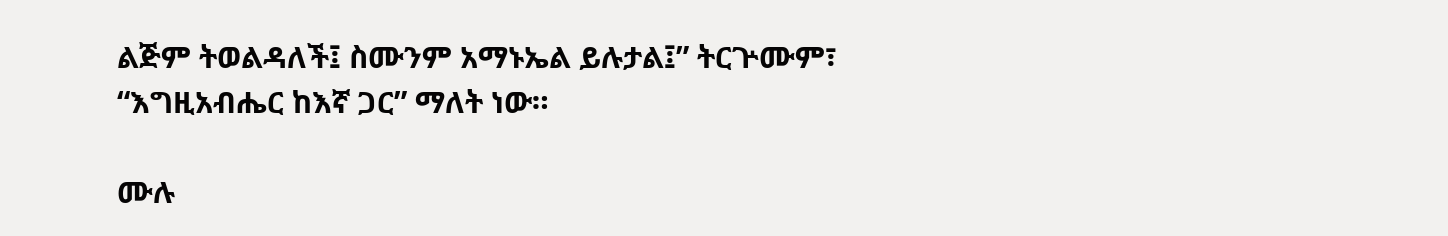ልጅም ትወልዳለች፤ ስሙንም አማኑኤል ይሉታል፤” ትርጕሙም፣ “እግዚአብሔር ከእኛ ጋር” ማለት ነው።

ሙሉ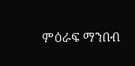ምዕራፍ ማንበብ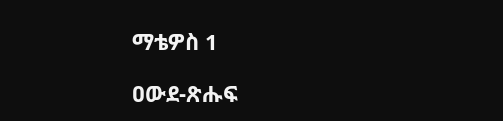ማቴዎስ 1

ዐውደ-ጽሑፍ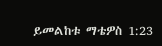ይመልከቱ ማቴዎስ 1:23